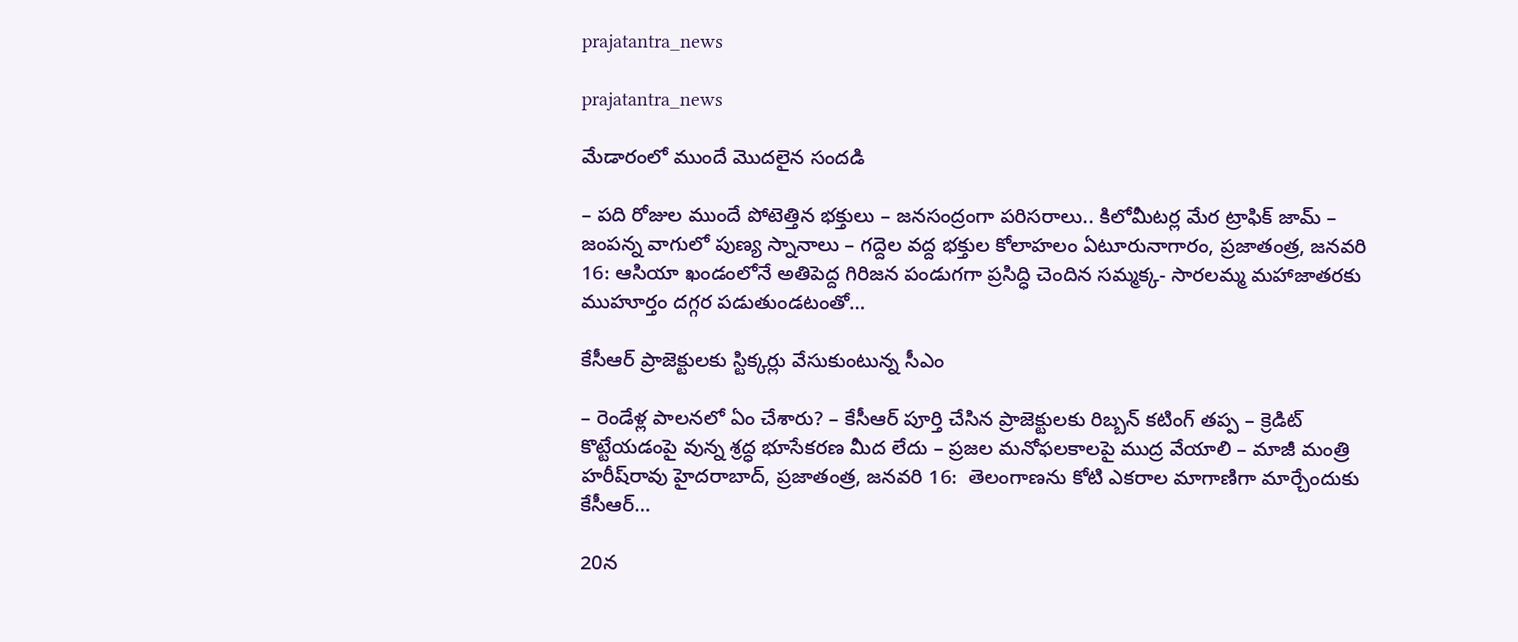prajatantra_news

prajatantra_news

మేడారంలో ముందే మొదలైన సందడి

– పది రోజుల ముందే పోటెత్తిన భక్తులు – జనసంద్రంగా పరిసరాలు.. కిలోమీటర్ల మేర ట్రాఫిక్ జామ్ – జంపన్న వాగులో పుణ్య స్నానాలు – గద్దెల వద్ద భక్తుల కోలాహలం ఏటూరునాగారం, ప్రజాతంత్ర, జనవరి 16: ఆసియా ఖండంలోనే అతిపెద్ద గిరిజన పండుగగా ప్రసిద్ధి చెందిన సమ్మక్క- సారలమ్మ మహాజాతరకు ముహూర్తం దగ్గర పడుతుండటంతో…

కేసీఆర్ ప్రాజెక్టుల‌కు స్టిక్క‌ర్లు వేసుకుంటున్న సీఎం

– రెండేళ్ల పాల‌న‌లో ఏం చేశారు? – కేసీఆర్ పూర్తి చేసిన ప్రాజెక్టుల‌కు రిబ్బ‌న్ క‌టింగ్ త‌ప్ప‌ – క్రెడిట్ కొట్టేయ‌డంపై వున్న శ్ర‌ద్ధ భూసేక‌ర‌ణ‌ మీద లేదు – ప్ర‌జ‌ల మ‌నోఫ‌ల‌కాల‌పై ముద్ర వేయాలి – మాజీ మంత్రి హ‌రీష్‌రావు హైద‌రాబాద్‌, ప్ర‌జాతంత్ర‌, జ‌న‌వ‌రి 16:  తెలంగాణను కోటి ఎకరాల మాగాణిగా మార్చేందుకు కేసీఆర్…

20న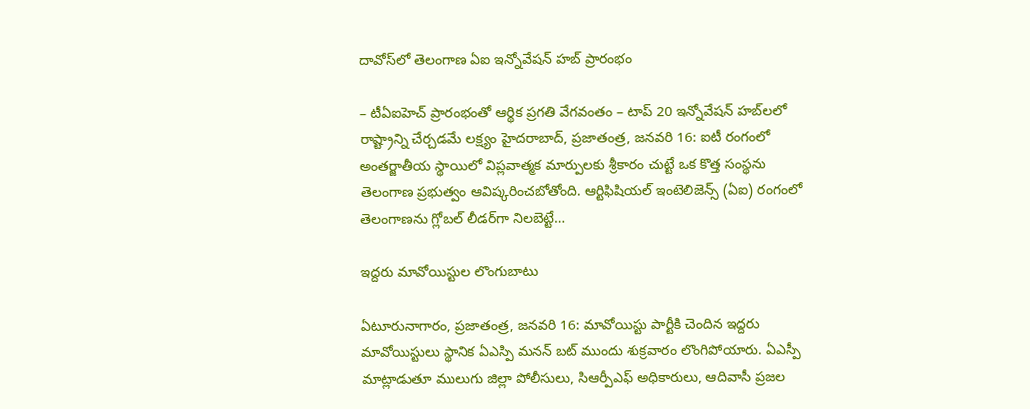దావోస్‌లో తెలంగాణ ఏఐ ఇన్నోవేషన్ హబ్ ప్రారంభం

– టీఏఐహెచ్‌ ప్రారంభంతో ఆర్థిక ప్రగతి వేగవంతం – టాప్ 20 ఇన్నోవేషన్ హబ్‌ల‌లో రాష్ట్రాన్ని చేర్చ‌డ‌మే ల‌క్ష్యం హైదరాబాద్, ప్ర‌జాతంత్ర‌, జ‌న‌వ‌రి 16: ఐటీ రంగంలో అంతర్జాతీయ స్థాయిలో విప్లవాత్మక మార్పులకు శ్రీకారం చుట్టే ఒక కొత్త సంస్థను తెలంగాణ ప్రభుత్వం ఆవిష్కరించబోతోంది. ఆర్టిఫిషియల్ ఇంటెలిజెన్స్ (ఏఐ) రంగంలో తెలంగాణను గ్లోబల్ లీడర్‌గా నిలబెట్టే…

ఇద్ద‌రు మావోయిస్టుల లొంగుబాటు

ఏటూరునాగారం, ప్రజాతంత్ర, జనవరి 16: మావోయిస్టు పార్టీకి చెందిన ఇద్దరు మావోయిస్టులు స్థానిక ఏఎస్పి మనన్ బట్ ముందు శుక్రవారం లొంగిపోయారు. ఏఎస్పీ మాట్లాడుతూ ములుగు జిల్లా పోలీసులు, సిఆర్పీఎఫ్‌ అధికారులు, ఆదివాసీ ప్రజల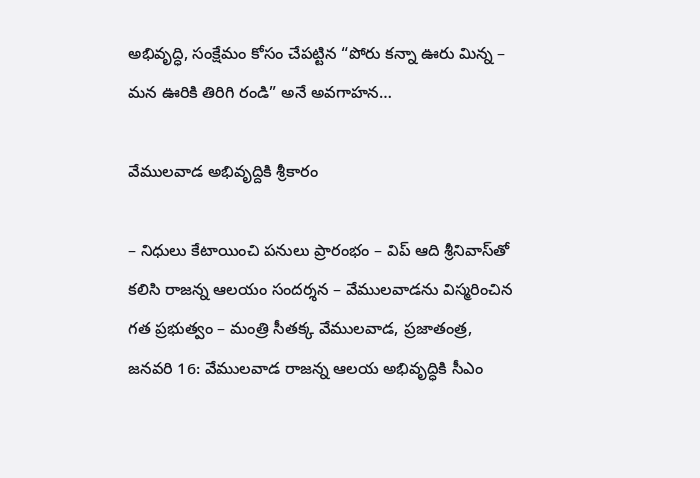అభివృద్ధి, సంక్షేమం కోసం చేపట్టిన “పోరు కన్నా ఊరు మిన్న – మన ఊరికి తిరిగి రండి” అనే అవగాహన…

వేములవాడ అభివృద్దికి శ్రీకారం

– నిధులు కేటాయించి పనులు ప్రారంభం – విప్‌ ఆది శ్రీనివాస్‌తో కలిసి రాజన్న ఆలయం సందర్శన – వేములవాడను విస్మరించిన గత ప్రభుత్వం – మంత్రి సీతక్క వేములవాడ, ప్రజాతంత్ర, జనవరి 16: వేములవాడ రాజన్న ఆలయ అభివృద్ధికి సీఎం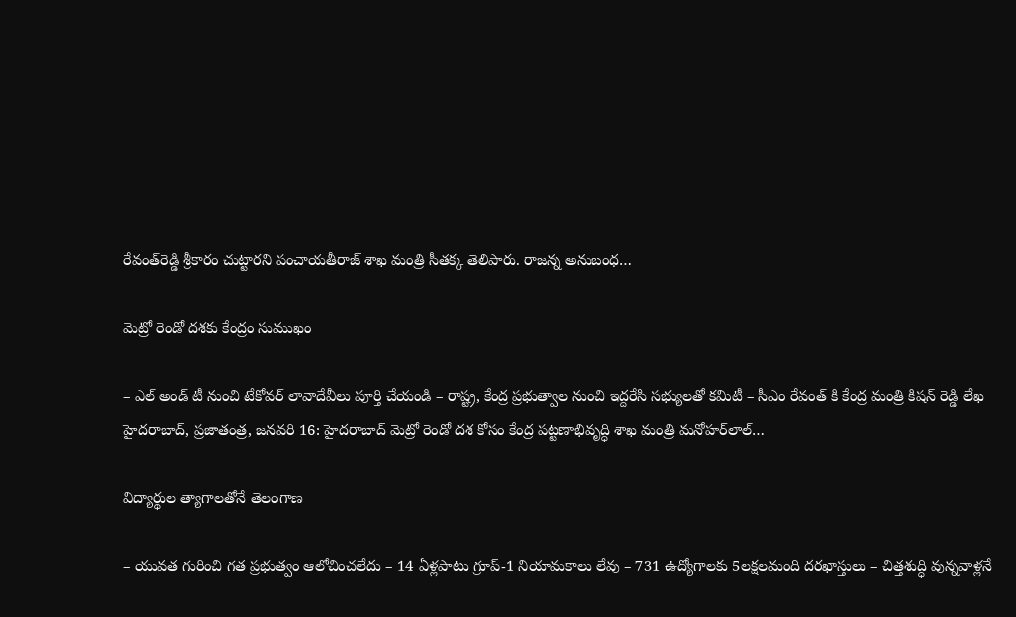రేవంత్‌రెడ్డి శ్రీకారం చుట్టారని పంచాయతీరాజ్‌ శాఖ మంత్రి సీతక్క తెలిపారు. రాజన్న అనుబంధ…

మెట్రో రెండో దశకు కేంద్రం సుముఖం

– ఎల్ అండ్ టీ నుంచి టేకోవర్ లావాదేవీలు పూర్తి చేయండి – రాష్ట్ర, కేంద్ర ప్రభుత్వాల నుంచి ఇద్దరేసి సభ్యులతో కమిటీ – సీఎం రేవంత్ కి కేంద్ర మంత్రి కిషన్ రెడ్డి లేఖ హైదరాబాద్, ప్రజాతంత్ర, జనవరి 16: హైదరాబాద్ మెట్రో రెండో దశ కోసం కేంద్ర పట్టణాభివృద్ధి శాఖ మంత్రి మ‌నోహ‌ర్‌లాల్…

విద్యార్థుల త్యాగాల‌తోనే తెలంగాణ‌

– యువ‌త గురించి గ‌త ప్ర‌భుత్వం ఆలోచించ‌లేదు – 14 ఏళ్ల‌పాటు గ్రూప్‌-1 నియామ‌కాలు లేవు – 731 ఉద్యోగాల‌కు 5ల‌క్ష‌ల‌మంది ద‌ర‌ఖాస్తులు – చిత్త‌శుద్ధి వున్న‌వాళ్ల‌నే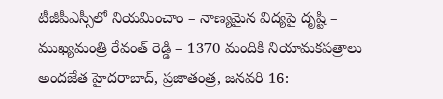టీజీపీఎస్సీలో నియ‌మించాం – నాణ్య‌మైన విద్య‌పై దృష్టి – ముఖ్య‌మంత్రి రేవంత్ రెడ్డి – 1370 మందికి నియామ‌క‌ప‌త్రాలు అంద‌జేత‌ హైద‌రాబాద్‌, ప్ర‌జాతంత్ర‌, జ‌న‌వ‌రి 16: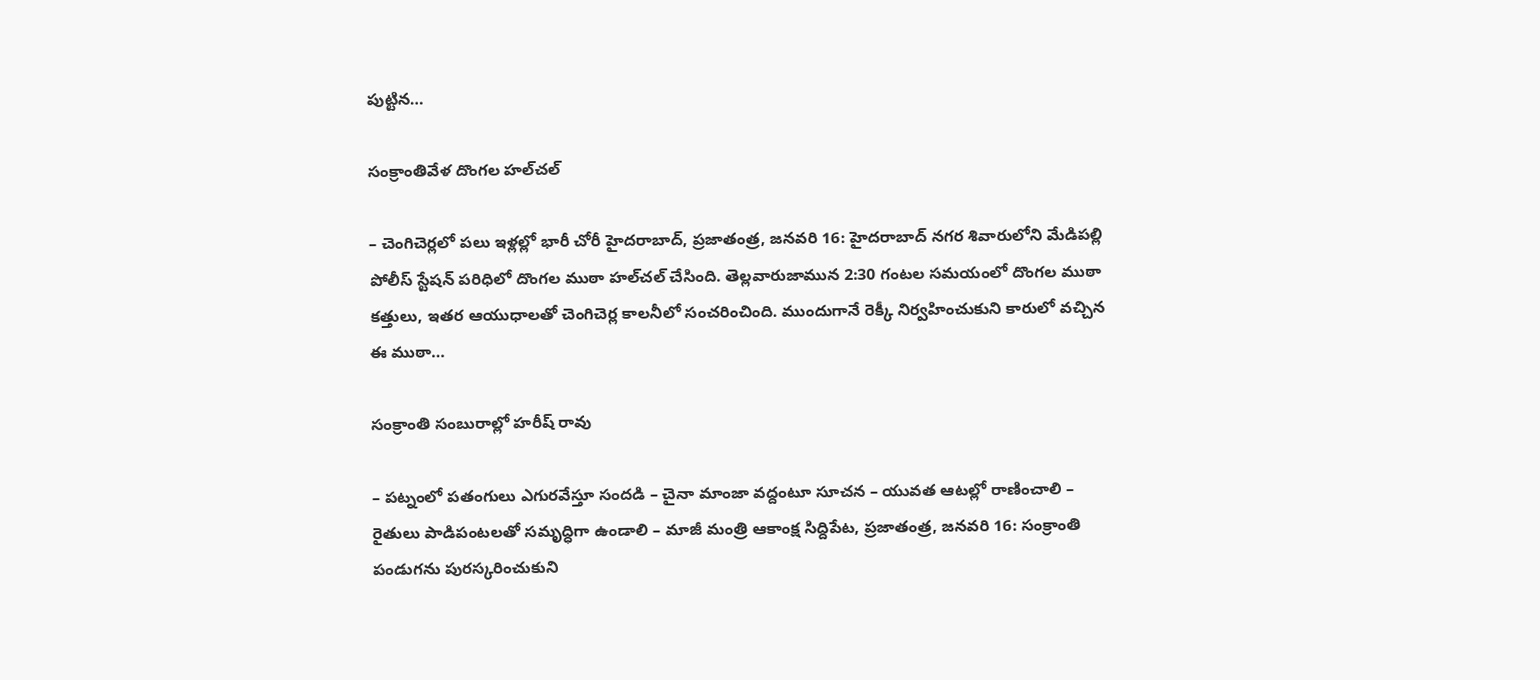పుట్టిన…

సంక్రాంతివేళ దొంగల హల్‌చల్‌

– చెంగిచెర్లలో పలు ఇళ్లల్లో భారీ చోరీ హైదరాబాద్‌, ప్రజాతంత్ర, జనవరి 16: హైదరాబాద్‌ నగర శివారులోని మేడిపల్లి పోలీస్‌ స్టేషన్‌ పరిధిలో దొంగల ముఠా హల్‌చల్‌ చేసింది. తెల్లవారుజామున 2:30 గంటల సమయంలో దొంగల ముఠా కత్తులు, ఇతర ఆయుధాలతో చెంగిచెర్ల కాలనీలో సంచరించింది. ముందుగానే రెక్కీ నిర్వహించుకుని కారులో వచ్చిన ఈ ముఠా…

సంక్రాంతి సంబురాల్లో హరీష్ రావు

– పట్నంలో పతంగులు ఎగుర‌వేస్తూ సంద‌డి – చైనా మాంజా వద్దంటూ సూచన – యువత ఆటల్లో రాణించాలి – రైతులు పాడిపంటలతో సమృద్ధిగా ఉండాలి – మాజీ మంత్రి ఆకాంక్ష‌ సిద్దిపేట, ప్రజాతంత్ర, జనవరి 16: సంక్రాంతి పండుగను పురస్కరించుకుని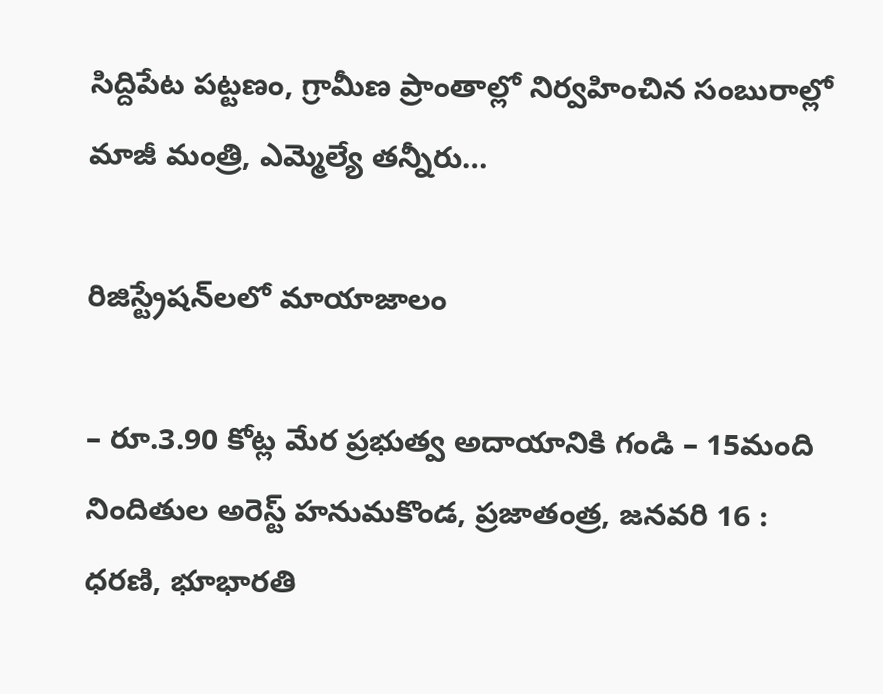సిద్దిపేట పట్టణం, గ్రామీణ ప్రాంతాల్లో నిర్వహించిన సంబురాల్లో మాజీ మంత్రి, ఎమ్మెల్యే తన్నీరు…

రిజిస్ట్రేషన్‌లలో మాయాజాలం

– రూ.3.90 కోట్ల మేర‌ ప్రభుత్వ అదాయానికి గండి – 15మంది నిందితుల అరెస్ట్‌ హనుమకొండ, ప్రజాతంత్ర, జనవరి 16 : ధరణి, భూభారతి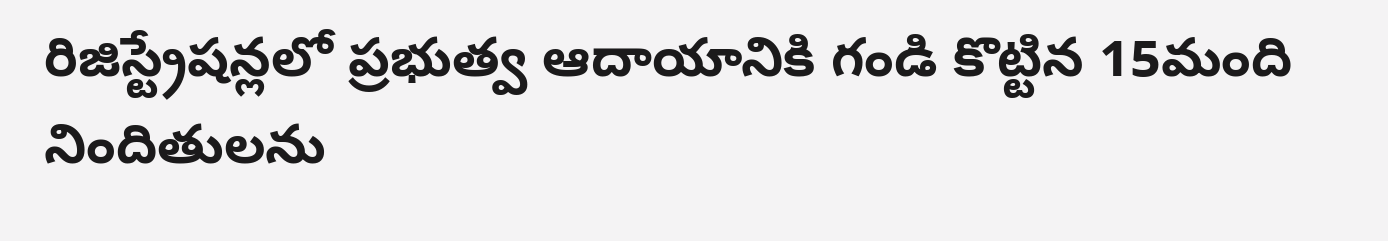రిజిస్ట్రేషన్లలో ప్రభుత్వ ఆదాయానికి గండి కొట్టిన 15మంది నిందితులను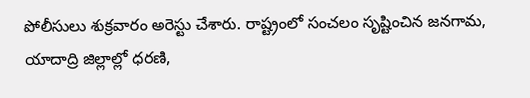పోలీసులు శుక్రవారం అరెస్టు చేశారు. రాష్ట్రంలో సంచలం సృష్టించిన జనగామ, యాదాద్రి జిల్లాల్లో ధరణి,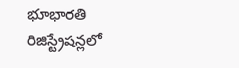భూభారతి రిజిస్ట్రేషన్లలో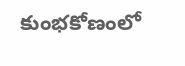కుంభకోణంలో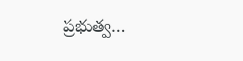ప్రభుత్వ…